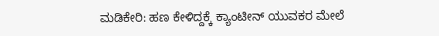ಮಡಿಕೇರಿ: ಹಣ ಕೇಳಿದ್ದಕ್ಕೆ ಕ್ಯಾಂಟೀನ್ ಯುವಕರ ಮೇಲೆ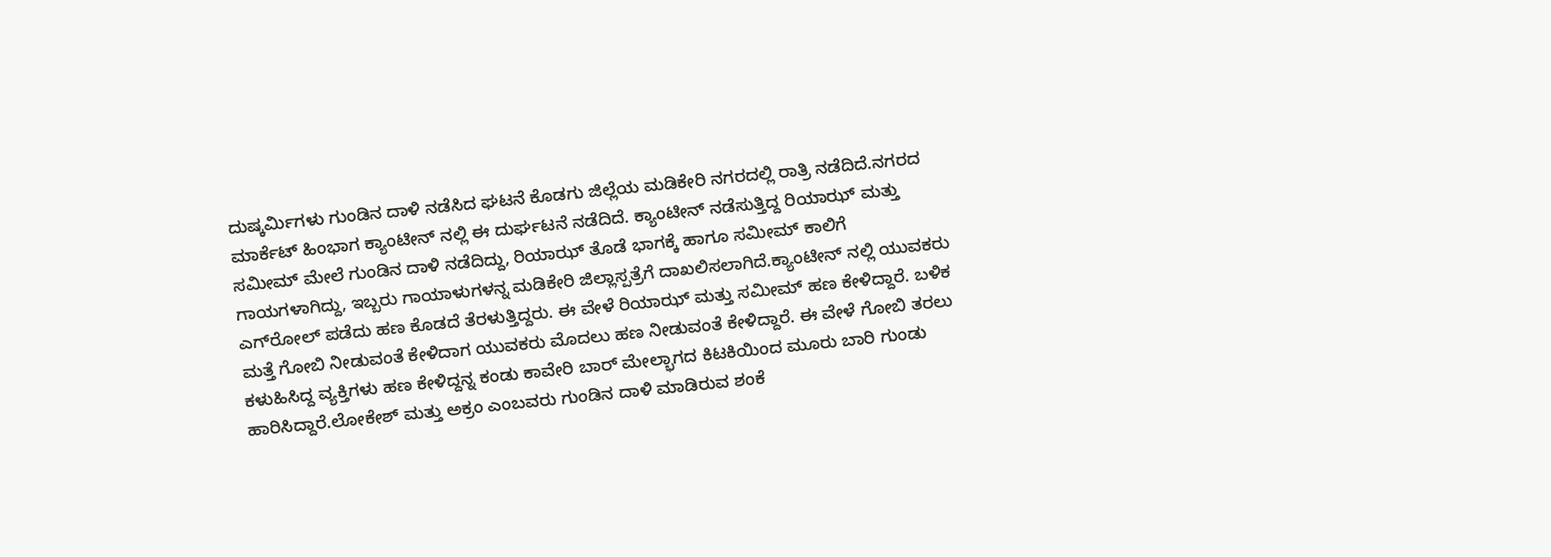ದುಷ್ಕರ್ಮಿಗಳು ಗುಂಡಿನ ದಾಳಿ ನಡೆಸಿದ ಘಟನೆ ಕೊಡಗು ಜಿಲ್ಲೆಯ ಮಡಿಕೇರಿ ನಗರದಲ್ಲಿ ರಾತ್ರಿ ನಡೆದಿದೆ.ನಗರದ ಮಾರ್ಕೆಟ್ ಹಿಂಭಾಗ ಕ್ಯಾಂಟೀನ್ ನಲ್ಲಿ ಈ ದುರ್ಘಟನೆ ನಡೆದಿದೆ. ಕ್ಯಾಂಟೀನ್ ನಡೆಸುತ್ತಿದ್ದ ರಿಯಾಝ್ ಮತ್ತು ಸಮೀಮ್ ಮೇಲೆ ಗುಂಡಿನ ದಾಳಿ ನಡೆದಿದ್ದು, ರಿಯಾಝ್ ತೊಡೆ ಭಾಗಕ್ಕೆ ಹಾಗೂ ಸಮೀಮ್ ಕಾಲಿಗೆ ಗಾಯಗಳಾಗಿದ್ದು, ಇಬ್ಬರು ಗಾಯಾಳುಗಳನ್ನ ಮಡಿಕೇರಿ ಜಿಲ್ಲಾಸ್ಪತ್ರೆಗೆ ದಾಖಲಿಸಲಾಗಿದೆ.ಕ್ಯಾಂಟೀನ್ ನಲ್ಲಿ ಯುವಕರು ಎಗ್‍ರೋಲ್ ಪಡೆದು ಹಣ ಕೊಡದೆ ತೆರಳುತ್ತಿದ್ದರು. ಈ ವೇಳೆ ರಿಯಾಝ್ ಮತ್ತು ಸಮೀಮ್ ಹಣ ಕೇಳಿದ್ದಾರೆ. ಬಳಿಕ ಮತ್ತೆ ಗೋಬಿ ನೀಡುವಂತೆ ಕೇಳಿದಾಗ ಯುವಕರು ಮೊದಲು ಹಣ ನೀಡುವಂತೆ ಕೇಳಿದ್ದಾರೆ. ಈ ವೇಳೆ ಗೋಬಿ ತರಲು ಕಳುಹಿಸಿದ್ದ ವ್ಯಕ್ತಿಗಳು ಹಣ ಕೇಳಿದ್ದನ್ನ ಕಂಡು ಕಾವೇರಿ ಬಾರ್ ಮೇಲ್ಭಾಗದ ಕಿಟಕಿಯಿಂದ ಮೂರು ಬಾರಿ ಗುಂಡು ಹಾರಿಸಿದ್ದಾರೆ.ಲೋಕೇಶ್ ಮತ್ತು ಅಕ್ರಂ ಎಂಬವರು ಗುಂಡಿನ ದಾಳಿ ಮಾಡಿರುವ ಶಂಕೆ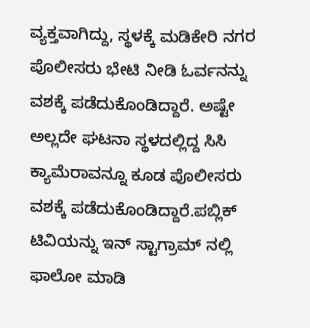ವ್ಯಕ್ತವಾಗಿದ್ದು, ಸ್ಥಳಕ್ಕೆ ಮಡಿಕೇರಿ ನಗರ ಪೊಲೀಸರು ಭೇಟಿ ನೀಡಿ ಓರ್ವನನ್ನು ವಶಕ್ಕೆ ಪಡೆದುಕೊಂಡಿದ್ದಾರೆ. ಅಷ್ಟೇ ಅಲ್ಲದೇ ಘಟನಾ ಸ್ಥಳದಲ್ಲಿದ್ದ ಸಿಸಿ ಕ್ಯಾಮೆರಾವನ್ನೂ ಕೂಡ ಪೊಲೀಸರು ವಶಕ್ಕೆ ಪಡೆದುಕೊಂಡಿದ್ದಾರೆ.ಪಬ್ಲಿಕ್ ಟಿವಿಯನ್ನು ಇನ್ ಸ್ಟಾಗ್ರಾಮ್ ನಲ್ಲಿ ಫಾಲೋ ಮಾಡಿ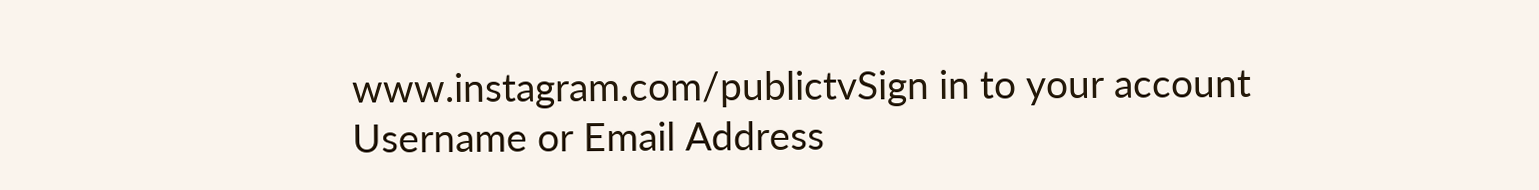www.instagram.com/publictvSign in to your account
Username or Email Address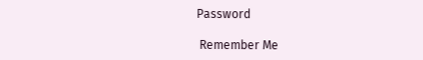Password

 Remember Me